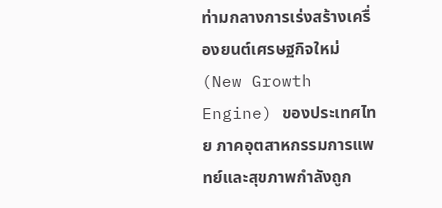ท่ามกลางการเร่งสร้างเครื่องยนต์เศรษฐกิจใหม่ (New Growth Engine) ของประเทศไทย ภาคอุตสาหกรรมการแพทย์และสุขภาพกำลังถูก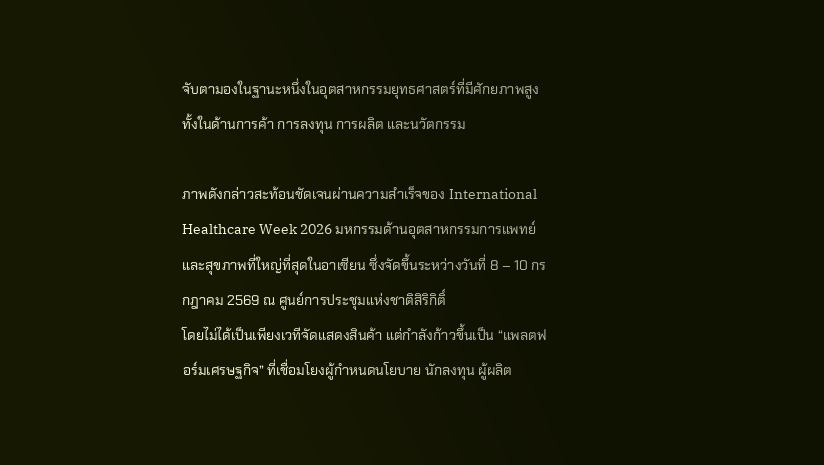จับตามองในฐานะหนึ่งในอุตสาหกรรมยุทธศาสตร์ที่มีศักยภาพสูง ทั้งในด้านการค้า การลงทุน การผลิต และนวัตกรรม

ภาพดังกล่าวสะท้อนชัดเจนผ่านความสำเร็จของ International Healthcare Week 2026 มหกรรมด้านอุตสาหกรรมการแพทย์และสุขภาพที่ใหญ่ที่สุดในอาเซียน ซึ่งจัดขึ้นระหว่างวันที่ 8 – 10 กรกฎาคม 2569 ณ ศูนย์การประชุมแห่งชาติสิริกิติ์
โดยไม่ได้เป็นเพียงเวทีจัดแสดงสินค้า แต่กำลังก้าวขึ้นเป็น “แพลตฟอร์มเศรษฐกิจ” ที่เชื่อมโยงผู้กำหนดนโยบาย นักลงทุน ผู้ผลิต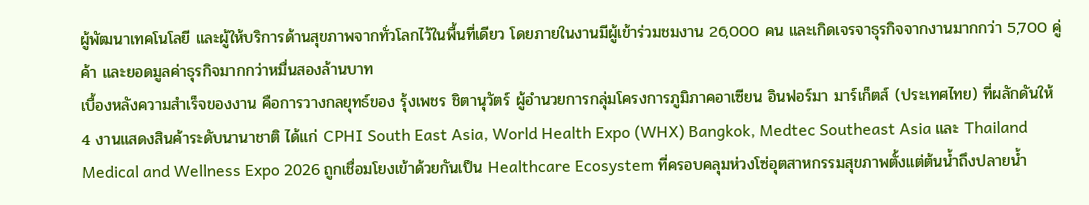ผู้พัฒนาเทคโนโลยี และผู้ให้บริการด้านสุขภาพจากทั่วโลกไว้ในพื้นที่เดียว โดยภายในงานมีผู้เข้าร่วมชมงาน 26,000 คน และเกิดเจรจาธุรกิจจากงานมากกว่า 5,700 คู่ค้า และยอดมูลค่าธุรกิจมากกว่าหมื่นสองล้านบาท
เบื้องหลังความสำเร็จของงาน คือการวางกลยุทธ์ของ รุ้งเพชร ชิตานุวัตร์ ผู้อำนวยการกลุ่มโครงการภูมิภาคอาเซียน อินฟอร์มา มาร์เก็ตส์ (ประเทศไทย) ที่ผลักดันให้ 4 งานแสดงสินค้าระดับนานาชาติ ได้แก่ CPHI South East Asia, World Health Expo (WHX) Bangkok, Medtec Southeast Asia และ Thailand Medical and Wellness Expo 2026 ถูกเชื่อมโยงเข้าด้วยกันเป็น Healthcare Ecosystem ที่ครอบคลุมห่วงโซ่อุตสาหกรรมสุขภาพตั้งแต่ต้นน้ำถึงปลายน้ำ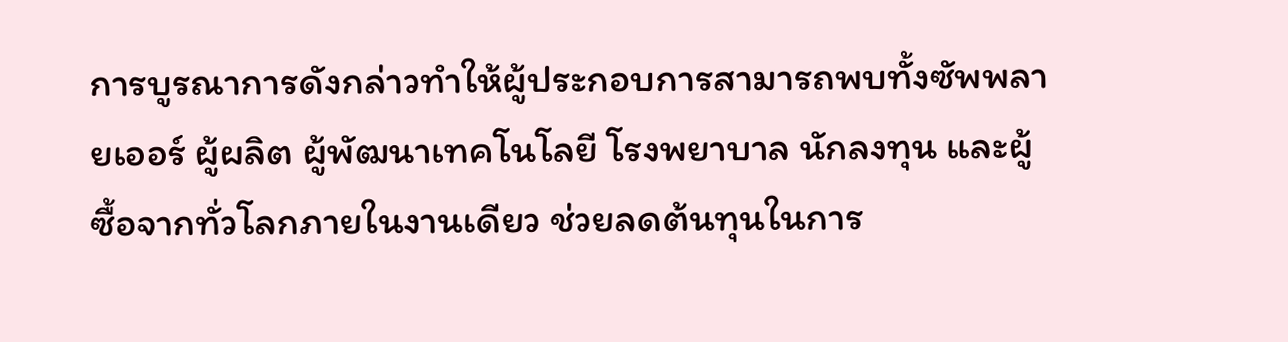การบูรณาการดังกล่าวทำให้ผู้ประกอบการสามารถพบทั้งซัพพลายเออร์ ผู้ผลิต ผู้พัฒนาเทคโนโลยี โรงพยาบาล นักลงทุน และผู้ซื้อจากทั่วโลกภายในงานเดียว ช่วยลดต้นทุนในการ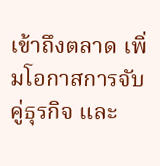เข้าถึงตลาด เพิ่มโอกาสการจับคู่ธุรกิจ และ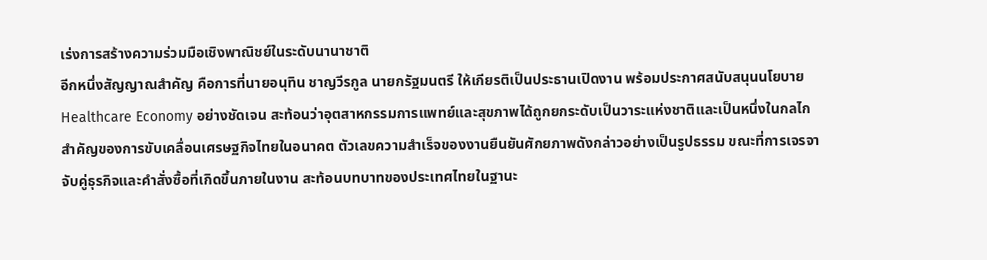เร่งการสร้างความร่วมมือเชิงพาณิชย์ในระดับนานาชาติ
อีกหนึ่งสัญญาณสำคัญ คือการที่นายอนุทิน ชาญวีรกูล นายกรัฐมนตรี ให้เกียรติเป็นประธานเปิดงาน พร้อมประกาศสนับสนุนนโยบาย Healthcare Economy อย่างชัดเจน สะท้อนว่าอุตสาหกรรมการแพทย์และสุขภาพได้ถูกยกระดับเป็นวาระแห่งชาติและเป็นหนึ่งในกลไกสำคัญของการขับเคลื่อนเศรษฐกิจไทยในอนาคต ตัวเลขความสำเร็จของงานยืนยันศักยภาพดังกล่าวอย่างเป็นรูปธรรม ขณะที่การเจรจาจับคู่ธุรกิจและคำสั่งซื้อที่เกิดขึ้นภายในงาน สะท้อนบทบาทของประเทศไทยในฐานะ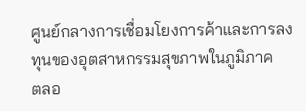ศูนย์กลางการเชื่อมโยงการค้าและการลงทุนของอุตสาหกรรมสุขภาพในภูมิภาค
ตลอ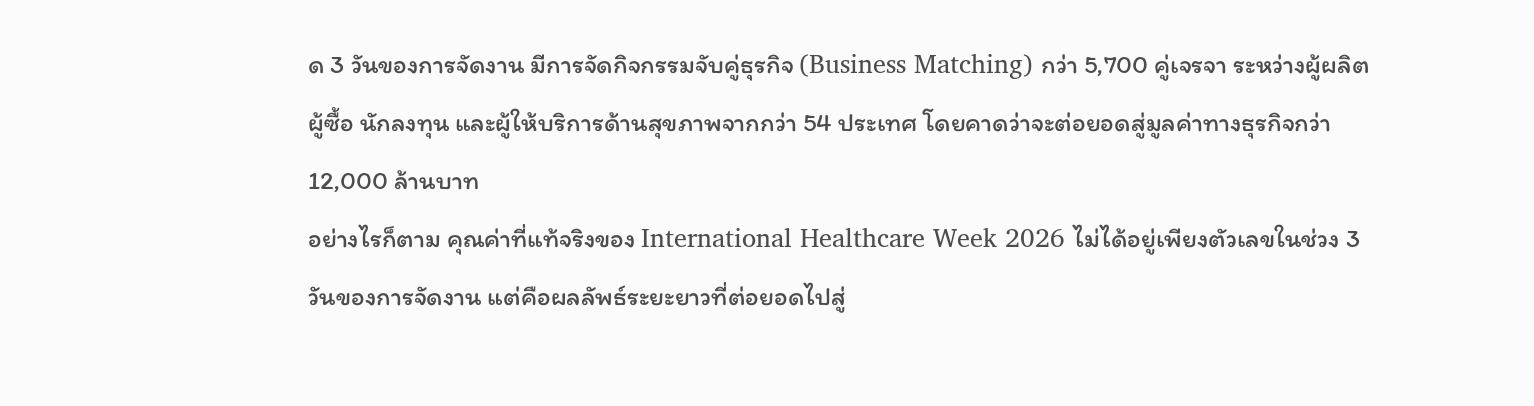ด 3 วันของการจัดงาน มีการจัดกิจกรรมจับคู่ธุรกิจ (Business Matching) กว่า 5,700 คู่เจรจา ระหว่างผู้ผลิต ผู้ซื้อ นักลงทุน และผู้ให้บริการด้านสุขภาพจากกว่า 54 ประเทศ โดยคาดว่าจะต่อยอดสู่มูลค่าทางธุรกิจกว่า 12,000 ล้านบาท
อย่างไรก็ตาม คุณค่าที่แท้จริงของ International Healthcare Week 2026 ไม่ได้อยู่เพียงตัวเลขในช่วง 3 วันของการจัดงาน แต่คือผลลัพธ์ระยะยาวที่ต่อยอดไปสู่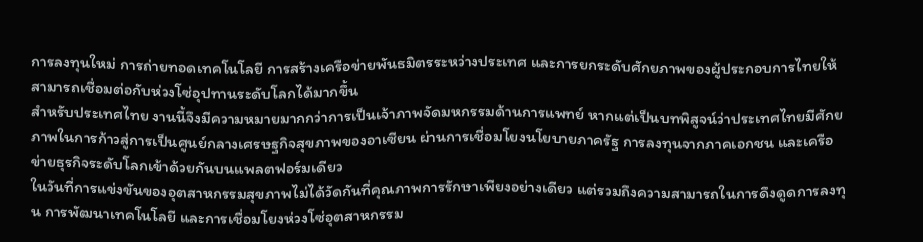การลงทุนใหม่ การถ่ายทอดเทคโนโลยี การสร้างเครือข่ายพันธมิตรระหว่างประเทศ และการยกระดับศักยภาพของผู้ประกอบการไทยให้สามารถเชื่อมต่อกับห่วงโซ่อุปทานระดับโลกได้มากขึ้น
สำหรับประเทศไทย งานนี้จึงมีความหมายมากกว่าการเป็นเจ้าภาพจัดมหกรรมด้านการแพทย์ หากแต่เป็นบทพิสูจน์ว่าประเทศไทยมีศักยภาพในการก้าวสู่การเป็นศูนย์กลางเศรษฐกิจสุขภาพของอาเซียน ผ่านการเชื่อมโยงนโยบายภาครัฐ การลงทุนจากภาคเอกชน และเครือข่ายธุรกิจระดับโลกเข้าด้วยกันบนแพลตฟอร์มเดียว
ในวันที่การแข่งขันของอุตสาหกรรมสุขภาพไม่ได้วัดกันที่คุณภาพการรักษาเพียงอย่างเดียว แต่รวมถึงความสามารถในการดึงดูดการลงทุน การพัฒนาเทคโนโลยี และการเชื่อมโยงห่วงโซ่อุตสาหกรรม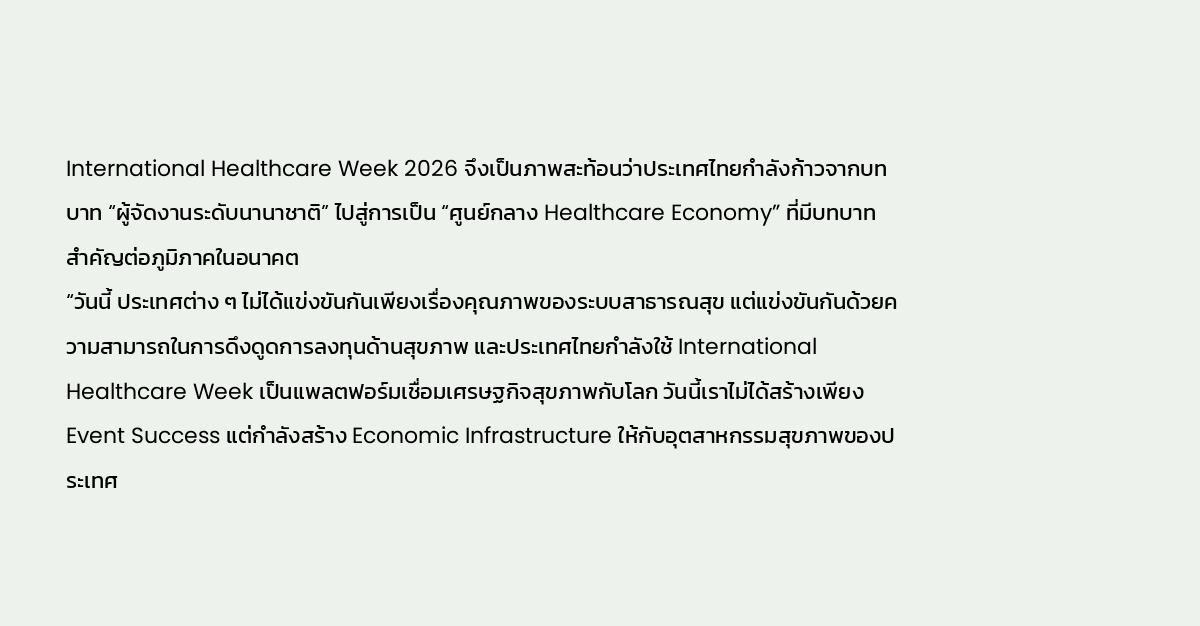International Healthcare Week 2026 จึงเป็นภาพสะท้อนว่าประเทศไทยกำลังก้าวจากบทบาท “ผู้จัดงานระดับนานาชาติ” ไปสู่การเป็น “ศูนย์กลาง Healthcare Economy” ที่มีบทบาทสำคัญต่อภูมิภาคในอนาคต
“วันนี้ ประเทศต่าง ๆ ไม่ได้แข่งขันกันเพียงเรื่องคุณภาพของระบบสาธารณสุข แต่แข่งขันกันด้วยความสามารถในการดึงดูดการลงทุนด้านสุขภาพ และประเทศไทยกำลังใช้ International Healthcare Week เป็นแพลตฟอร์มเชื่อมเศรษฐกิจสุขภาพกับโลก วันนี้เราไม่ได้สร้างเพียง Event Success แต่กำลังสร้าง Economic Infrastructure ให้กับอุตสาหกรรมสุขภาพของประเทศ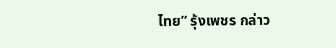ไทย” รุ้งเพชร กล่าว